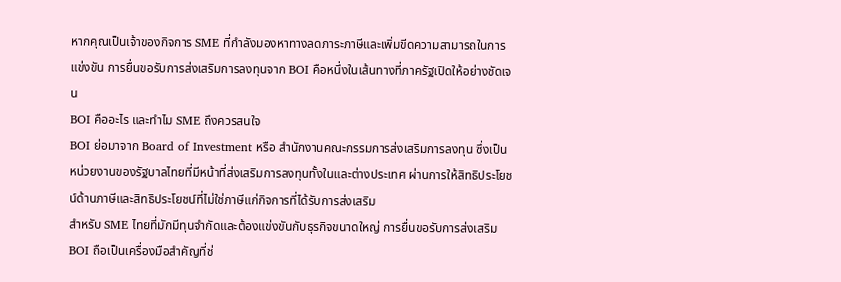หากคุณเป็นเจ้าของกิจการ SME ที่กำลังมองหาทางลดภาระภาษีและเพิ่มขีดความสามารถในการแข่งขัน การยื่นขอรับการส่งเสริมการลงทุนจาก BOI คือหนึ่งในเส้นทางที่ภาครัฐเปิดให้อย่างชัดเจน
BOI คืออะไร และทำไม SME ถึงควรสนใจ
BOI ย่อมาจาก Board of Investment หรือ สำนักงานคณะกรรมการส่งเสริมการลงทุน ซึ่งเป็นหน่วยงานของรัฐบาลไทยที่มีหน้าที่ส่งเสริมการลงทุนทั้งในและต่างประเทศ ผ่านการให้สิทธิประโยชน์ด้านภาษีและสิทธิประโยชน์ที่ไม่ใช่ภาษีแก่กิจการที่ได้รับการส่งเสริม
สำหรับ SME ไทยที่มักมีทุนจำกัดและต้องแข่งขันกับธุรกิจขนาดใหญ่ การยื่นขอรับการส่งเสริม BOI ถือเป็นเครื่องมือสำคัญที่ช่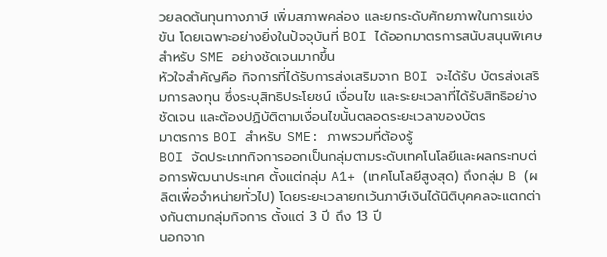วยลดต้นทุนทางภาษี เพิ่มสภาพคล่อง และยกระดับศักยภาพในการแข่งขัน โดยเฉพาะอย่างยิ่งในปัจจุบันที่ BOI ได้ออกมาตรการสนับสนุนพิเศษสำหรับ SME อย่างชัดเจนมากขึ้น
หัวใจสำคัญคือ กิจการที่ได้รับการส่งเสริมจาก BOI จะได้รับ บัตรส่งเสริมการลงทุน ซึ่งระบุสิทธิประโยชน์ เงื่อนไข และระยะเวลาที่ได้รับสิทธิอย่างชัดเจน และต้องปฏิบัติตามเงื่อนไขนั้นตลอดระยะเวลาของบัตร
มาตรการ BOI สำหรับ SME: ภาพรวมที่ต้องรู้
BOI จัดประเภทกิจการออกเป็นกลุ่มตามระดับเทคโนโลยีและผลกระทบต่อการพัฒนาประเทศ ตั้งแต่กลุ่ม A1+ (เทคโนโลยีสูงสุด) ถึงกลุ่ม B (ผลิตเพื่อจำหน่ายทั่วไป) โดยระยะเวลายกเว้นภาษีเงินได้นิติบุคคลจะแตกต่างกันตามกลุ่มกิจการ ตั้งแต่ 3 ปี ถึง 13 ปี
นอกจาก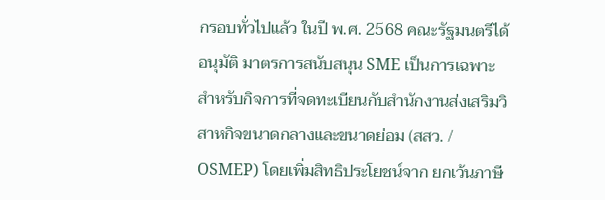กรอบทั่วไปแล้ว ในปี พ.ศ. 2568 คณะรัฐมนตรีได้อนุมัติ มาตรการสนับสนุน SME เป็นการเฉพาะ สำหรับกิจการที่จดทะเบียนกับสำนักงานส่งเสริมวิสาหกิจขนาดกลางและขนาดย่อม (สสว. / OSMEP) โดยเพิ่มสิทธิประโยชน์จาก ยกเว้นภาษี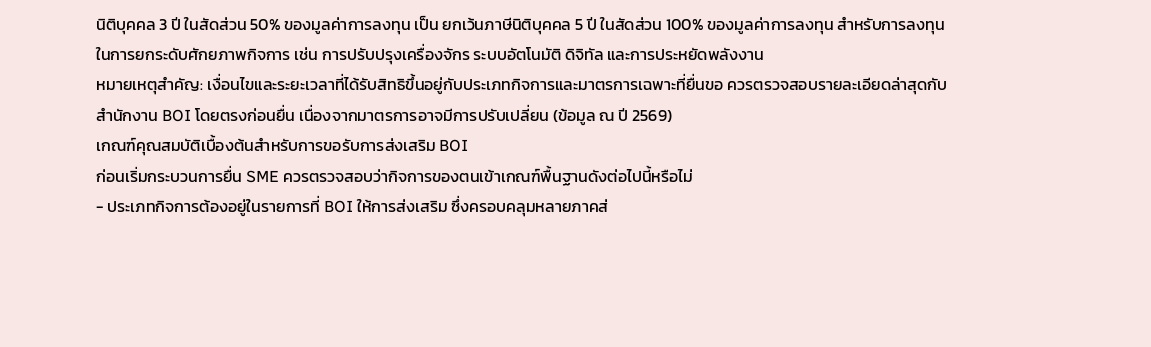นิติบุคคล 3 ปี ในสัดส่วน 50% ของมูลค่าการลงทุน เป็น ยกเว้นภาษีนิติบุคคล 5 ปี ในสัดส่วน 100% ของมูลค่าการลงทุน สำหรับการลงทุนในการยกระดับศักยภาพกิจการ เช่น การปรับปรุงเครื่องจักร ระบบอัตโนมัติ ดิจิทัล และการประหยัดพลังงาน
หมายเหตุสำคัญ: เงื่อนไขและระยะเวลาที่ได้รับสิทธิขึ้นอยู่กับประเภทกิจการและมาตรการเฉพาะที่ยื่นขอ ควรตรวจสอบรายละเอียดล่าสุดกับสำนักงาน BOI โดยตรงก่อนยื่น เนื่องจากมาตรการอาจมีการปรับเปลี่ยน (ข้อมูล ณ ปี 2569)
เกณฑ์คุณสมบัติเบื้องต้นสำหรับการขอรับการส่งเสริม BOI
ก่อนเริ่มกระบวนการยื่น SME ควรตรวจสอบว่ากิจการของตนเข้าเกณฑ์พื้นฐานดังต่อไปนี้หรือไม่
- ประเภทกิจการต้องอยู่ในรายการที่ BOI ให้การส่งเสริม ซึ่งครอบคลุมหลายภาคส่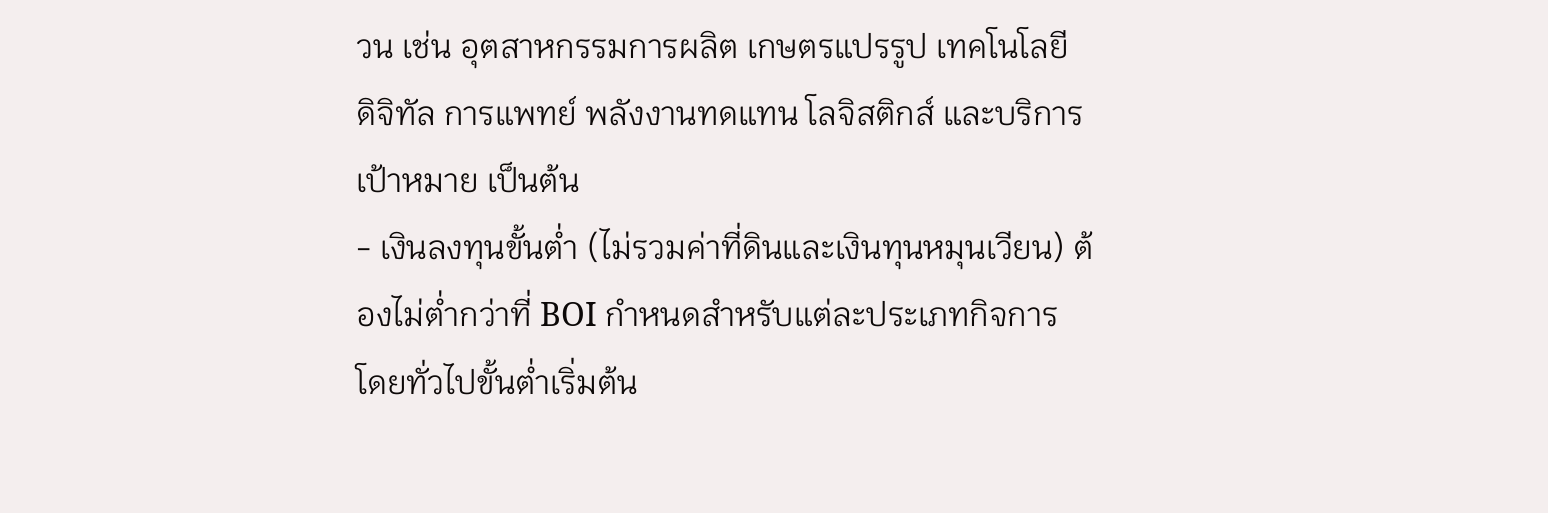วน เช่น อุตสาหกรรมการผลิต เกษตรแปรรูป เทคโนโลยี ดิจิทัล การแพทย์ พลังงานทดแทน โลจิสติกส์ และบริการเป้าหมาย เป็นต้น
- เงินลงทุนขั้นต่ำ (ไม่รวมค่าที่ดินและเงินทุนหมุนเวียน) ต้องไม่ต่ำกว่าที่ BOI กำหนดสำหรับแต่ละประเภทกิจการ โดยทั่วไปขั้นต่ำเริ่มต้น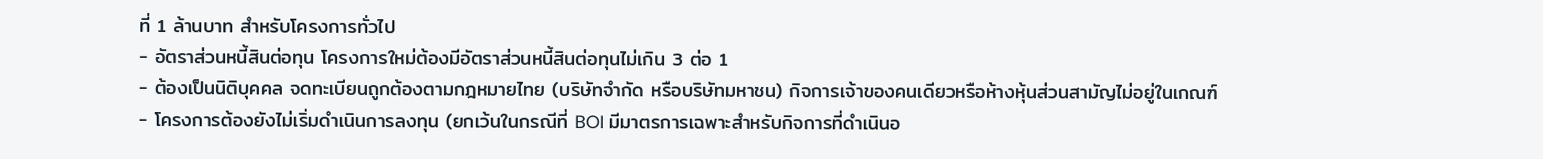ที่ 1 ล้านบาท สำหรับโครงการทั่วไป
- อัตราส่วนหนี้สินต่อทุน โครงการใหม่ต้องมีอัตราส่วนหนี้สินต่อทุนไม่เกิน 3 ต่อ 1
- ต้องเป็นนิติบุคคล จดทะเบียนถูกต้องตามกฎหมายไทย (บริษัทจำกัด หรือบริษัทมหาชน) กิจการเจ้าของคนเดียวหรือห้างหุ้นส่วนสามัญไม่อยู่ในเกณฑ์
- โครงการต้องยังไม่เริ่มดำเนินการลงทุน (ยกเว้นในกรณีที่ BOI มีมาตรการเฉพาะสำหรับกิจการที่ดำเนินอ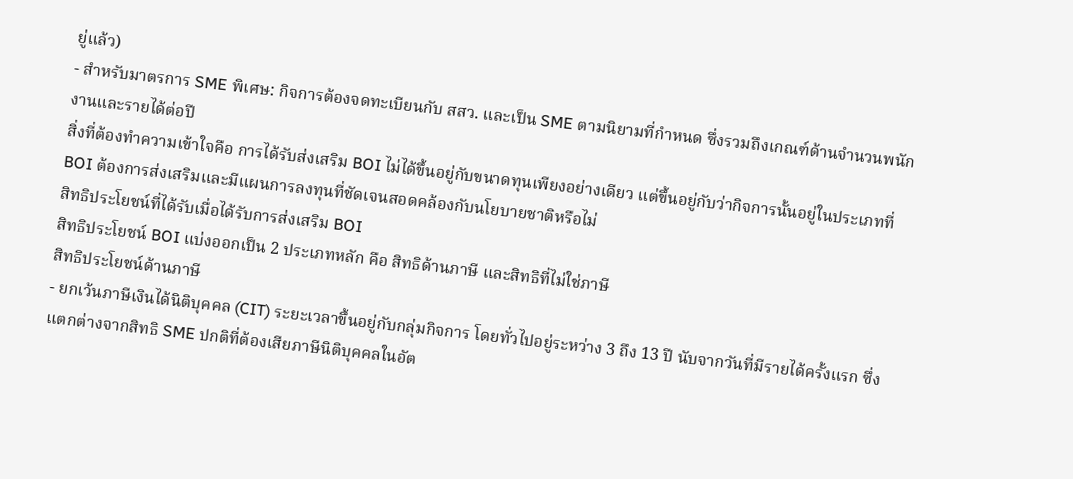ยู่แล้ว)
- สำหรับมาตรการ SME พิเศษ: กิจการต้องจดทะเบียนกับ สสว. และเป็น SME ตามนิยามที่กำหนด ซึ่งรวมถึงเกณฑ์ด้านจำนวนพนักงานและรายได้ต่อปี
สิ่งที่ต้องทำความเข้าใจคือ การได้รับส่งเสริม BOI ไม่ได้ขึ้นอยู่กับขนาดทุนเพียงอย่างเดียว แต่ขึ้นอยู่กับว่ากิจการนั้นอยู่ในประเภทที่ BOI ต้องการส่งเสริมและมีแผนการลงทุนที่ชัดเจนสอดคล้องกับนโยบายชาติหรือไม่
สิทธิประโยชน์ที่ได้รับเมื่อได้รับการส่งเสริม BOI
สิทธิประโยชน์ BOI แบ่งออกเป็น 2 ประเภทหลัก คือ สิทธิด้านภาษี และสิทธิที่ไม่ใช่ภาษี
สิทธิประโยชน์ด้านภาษี
- ยกเว้นภาษีเงินได้นิติบุคคล (CIT) ระยะเวลาขึ้นอยู่กับกลุ่มกิจการ โดยทั่วไปอยู่ระหว่าง 3 ถึง 13 ปี นับจากวันที่มีรายได้ครั้งแรก ซึ่งแตกต่างจากสิทธิ SME ปกติที่ต้องเสียภาษีนิติบุคคลในอัต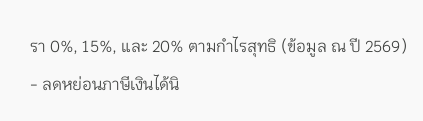รา 0%, 15%, และ 20% ตามกำไรสุทธิ (ข้อมูล ณ ปี 2569)
- ลดหย่อนภาษีเงินได้นิ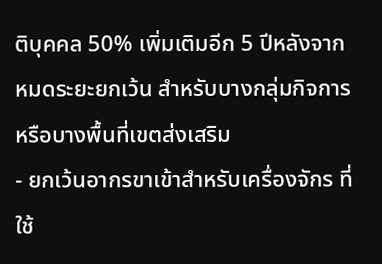ติบุคคล 50% เพิ่มเติมอีก 5 ปีหลังจากหมดระยะยกเว้น สำหรับบางกลุ่มกิจการหรือบางพื้นที่เขตส่งเสริม
- ยกเว้นอากรขาเข้าสำหรับเครื่องจักร ที่ใช้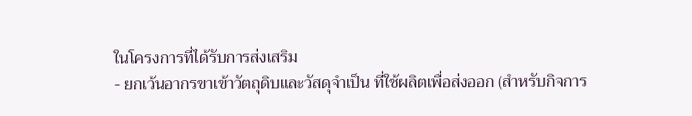ในโครงการที่ได้รับการส่งเสริม
- ยกเว้นอากรขาเข้าวัตถุดิบและวัสดุจำเป็น ที่ใช้ผลิตเพื่อส่งออก (สำหรับกิจการ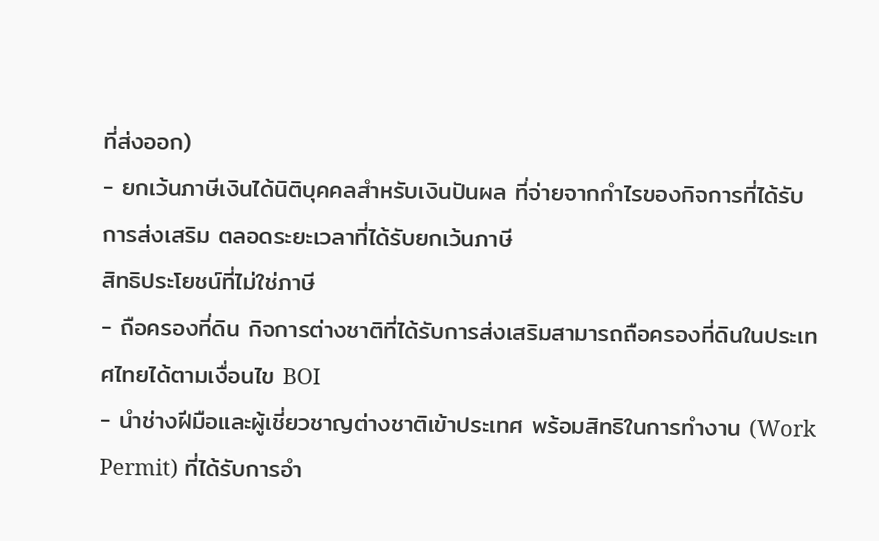ที่ส่งออก)
- ยกเว้นภาษีเงินได้นิติบุคคลสำหรับเงินปันผล ที่จ่ายจากกำไรของกิจการที่ได้รับการส่งเสริม ตลอดระยะเวลาที่ได้รับยกเว้นภาษี
สิทธิประโยชน์ที่ไม่ใช่ภาษี
- ถือครองที่ดิน กิจการต่างชาติที่ได้รับการส่งเสริมสามารถถือครองที่ดินในประเทศไทยได้ตามเงื่อนไข BOI
- นำช่างฝีมือและผู้เชี่ยวชาญต่างชาติเข้าประเทศ พร้อมสิทธิในการทำงาน (Work Permit) ที่ได้รับการอำ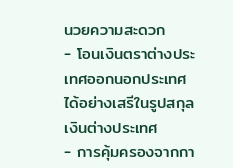นวยความสะดวก
- โอนเงินตราต่างประเทศออกนอกประเทศ ได้อย่างเสรีในรูปสกุลเงินต่างประเทศ
- การคุ้มครองจากกา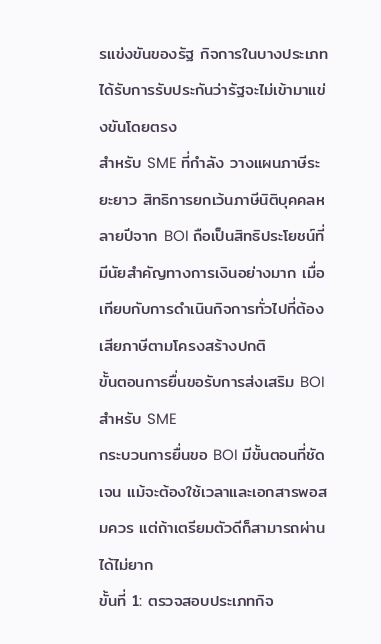รแข่งขันของรัฐ กิจการในบางประเภทได้รับการรับประกันว่ารัฐจะไม่เข้ามาแข่งขันโดยตรง
สำหรับ SME ที่กำลัง วางแผนภาษีระยะยาว สิทธิการยกเว้นภาษีนิติบุคคลหลายปีจาก BOI ถือเป็นสิทธิประโยชน์ที่มีนัยสำคัญทางการเงินอย่างมาก เมื่อเทียบกับการดำเนินกิจการทั่วไปที่ต้องเสียภาษีตามโครงสร้างปกติ
ขั้นตอนการยื่นขอรับการส่งเสริม BOI สำหรับ SME
กระบวนการยื่นขอ BOI มีขั้นตอนที่ชัดเจน แม้จะต้องใช้เวลาและเอกสารพอสมควร แต่ถ้าเตรียมตัวดีก็สามารถผ่านได้ไม่ยาก
ขั้นที่ 1: ตรวจสอบประเภทกิจ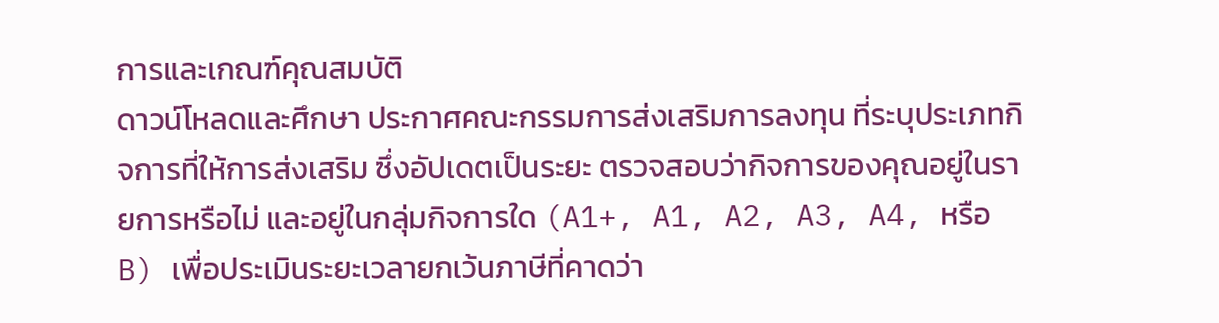การและเกณฑ์คุณสมบัติ
ดาวน์โหลดและศึกษา ประกาศคณะกรรมการส่งเสริมการลงทุน ที่ระบุประเภทกิจการที่ให้การส่งเสริม ซึ่งอัปเดตเป็นระยะ ตรวจสอบว่ากิจการของคุณอยู่ในรายการหรือไม่ และอยู่ในกลุ่มกิจการใด (A1+, A1, A2, A3, A4, หรือ B) เพื่อประเมินระยะเวลายกเว้นภาษีที่คาดว่า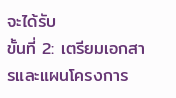จะได้รับ
ขั้นที่ 2: เตรียมเอกสารและแผนโครงการ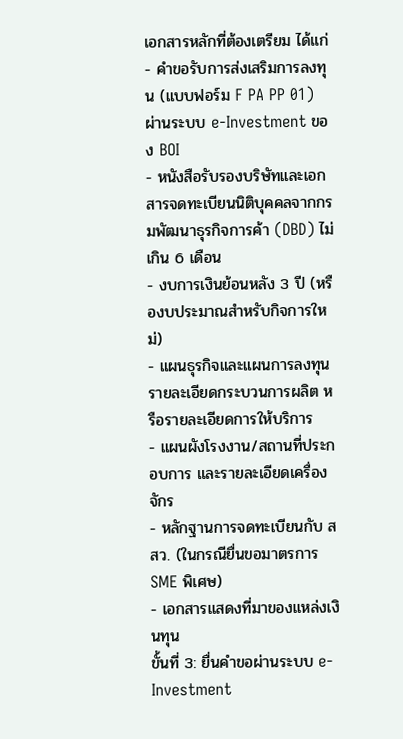เอกสารหลักที่ต้องเตรียม ได้แก่
- คำขอรับการส่งเสริมการลงทุน (แบบฟอร์ม F PA PP 01) ผ่านระบบ e-Investment ของ BOI
- หนังสือรับรองบริษัทและเอกสารจดทะเบียนนิติบุคคลจากกรมพัฒนาธุรกิจการค้า (DBD) ไม่เกิน 6 เดือน
- งบการเงินย้อนหลัง 3 ปี (หรืองบประมาณสำหรับกิจการใหม่)
- แผนธุรกิจและแผนการลงทุน รายละเอียดกระบวนการผลิต หรือรายละเอียดการให้บริการ
- แผนผังโรงงาน/สถานที่ประกอบการ และรายละเอียดเครื่องจักร
- หลักฐานการจดทะเบียนกับ สสว. (ในกรณียื่นขอมาตรการ SME พิเศษ)
- เอกสารแสดงที่มาของแหล่งเงินทุน
ขั้นที่ 3: ยื่นคำขอผ่านระบบ e-Investment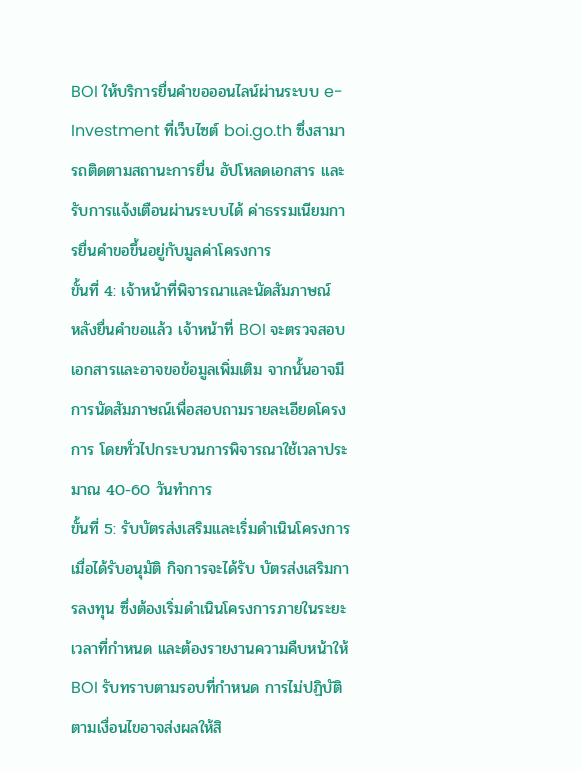BOI ให้บริการยื่นคำขอออนไลน์ผ่านระบบ e-Investment ที่เว็บไซต์ boi.go.th ซึ่งสามารถติดตามสถานะการยื่น อัปโหลดเอกสาร และรับการแจ้งเตือนผ่านระบบได้ ค่าธรรมเนียมการยื่นคำขอขึ้นอยู่กับมูลค่าโครงการ
ขั้นที่ 4: เจ้าหน้าที่พิจารณาและนัดสัมภาษณ์
หลังยื่นคำขอแล้ว เจ้าหน้าที่ BOI จะตรวจสอบเอกสารและอาจขอข้อมูลเพิ่มเติม จากนั้นอาจมีการนัดสัมภาษณ์เพื่อสอบถามรายละเอียดโครงการ โดยทั่วไปกระบวนการพิจารณาใช้เวลาประมาณ 40-60 วันทำการ
ขั้นที่ 5: รับบัตรส่งเสริมและเริ่มดำเนินโครงการ
เมื่อได้รับอนุมัติ กิจการจะได้รับ บัตรส่งเสริมการลงทุน ซึ่งต้องเริ่มดำเนินโครงการภายในระยะเวลาที่กำหนด และต้องรายงานความคืบหน้าให้ BOI รับทราบตามรอบที่กำหนด การไม่ปฏิบัติตามเงื่อนไขอาจส่งผลให้สิ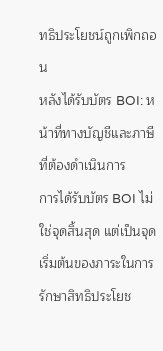ทธิประโยชน์ถูกเพิกถอน
หลังได้รับบัตร BOI: หน้าที่ทางบัญชีและภาษีที่ต้องดำเนินการ
การได้รับบัตร BOI ไม่ใช่จุดสิ้นสุด แต่เป็นจุดเริ่มต้นของภาระในการรักษาสิทธิประโยช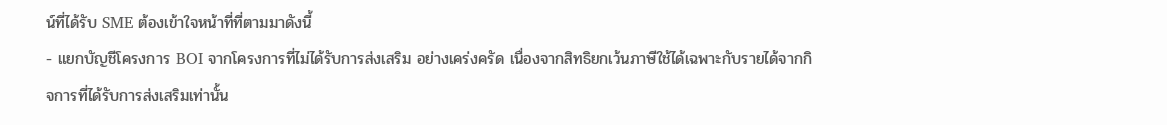น์ที่ได้รับ SME ต้องเข้าใจหน้าที่ที่ตามมาดังนี้
- แยกบัญชีโครงการ BOI จากโครงการที่ไม่ได้รับการส่งเสริม อย่างเคร่งครัด เนื่องจากสิทธิยกเว้นภาษีใช้ได้เฉพาะกับรายได้จากกิจการที่ได้รับการส่งเสริมเท่านั้น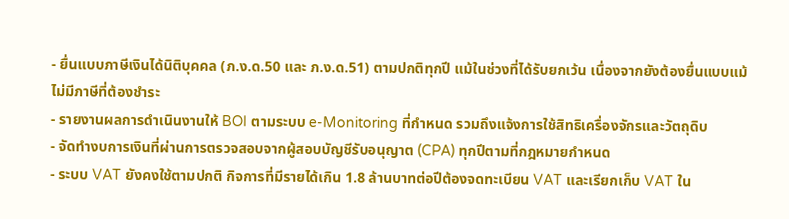- ยื่นแบบภาษีเงินได้นิติบุคคล (ภ.ง.ด.50 และ ภ.ง.ด.51) ตามปกติทุกปี แม้ในช่วงที่ได้รับยกเว้น เนื่องจากยังต้องยื่นแบบแม้ไม่มีภาษีที่ต้องชำระ
- รายงานผลการดำเนินงานให้ BOI ตามระบบ e-Monitoring ที่กำหนด รวมถึงแจ้งการใช้สิทธิเครื่องจักรและวัตถุดิบ
- จัดทำงบการเงินที่ผ่านการตรวจสอบจากผู้สอบบัญชีรับอนุญาต (CPA) ทุกปีตามที่กฎหมายกำหนด
- ระบบ VAT ยังคงใช้ตามปกติ กิจการที่มีรายได้เกิน 1.8 ล้านบาทต่อปีต้องจดทะเบียน VAT และเรียกเก็บ VAT ใน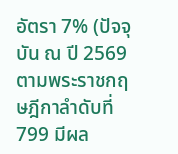อัตรา 7% (ปัจจุบัน ณ ปี 2569 ตามพระราชกฤษฎีกาลำดับที่ 799 มีผล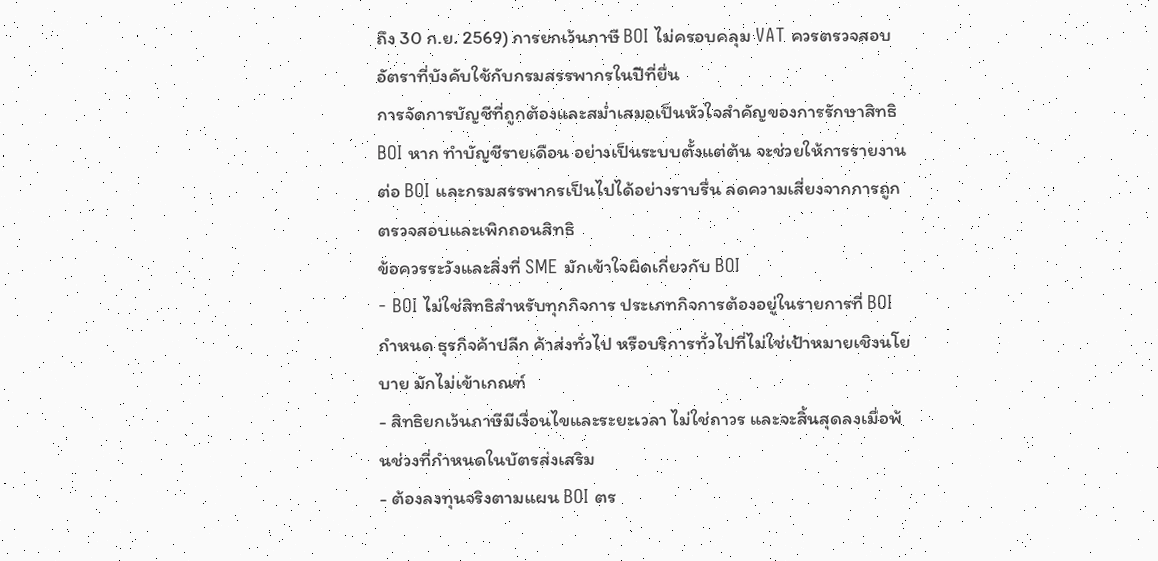ถึง 30 ก.ย. 2569) การยกเว้นภาษี BOI ไม่ครอบคลุม VAT ควรตรวจสอบอัตราที่บังคับใช้กับกรมสรรพากรในปีที่ยื่น
การจัดการบัญชีที่ถูกต้องและสม่ำเสมอเป็นหัวใจสำคัญของการรักษาสิทธิ BOI หาก ทำบัญชีรายเดือน อย่างเป็นระบบตั้งแต่ต้น จะช่วยให้การรายงานต่อ BOI และกรมสรรพากรเป็นไปได้อย่างราบรื่น ลดความเสี่ยงจากการถูกตรวจสอบและเพิกถอนสิทธิ
ข้อควรระวังและสิ่งที่ SME มักเข้าใจผิดเกี่ยวกับ BOI
- BOI ไม่ใช่สิทธิสำหรับทุกกิจการ ประเภทกิจการต้องอยู่ในรายการที่ BOI กำหนด ธุรกิจค้าปลีก ค้าส่งทั่วไป หรือบริการทั่วไปที่ไม่ใช่เป้าหมายเชิงนโยบาย มักไม่เข้าเกณฑ์
- สิทธิยกเว้นภาษีมีเงื่อนไขและระยะเวลา ไม่ใช่ถาวร และจะสิ้นสุดลงเมื่อพ้นช่วงที่กำหนดในบัตรส่งเสริม
- ต้องลงทุนจริงตามแผน BOI ตร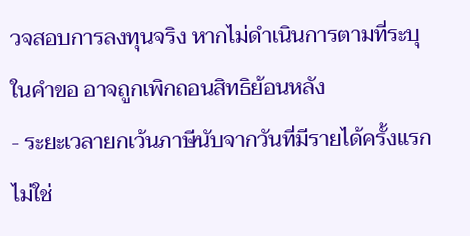วจสอบการลงทุนจริง หากไม่ดำเนินการตามที่ระบุในคำขอ อาจถูกเพิกถอนสิทธิย้อนหลัง
- ระยะเวลายกเว้นภาษีนับจากวันที่มีรายได้ครั้งแรก ไม่ใช่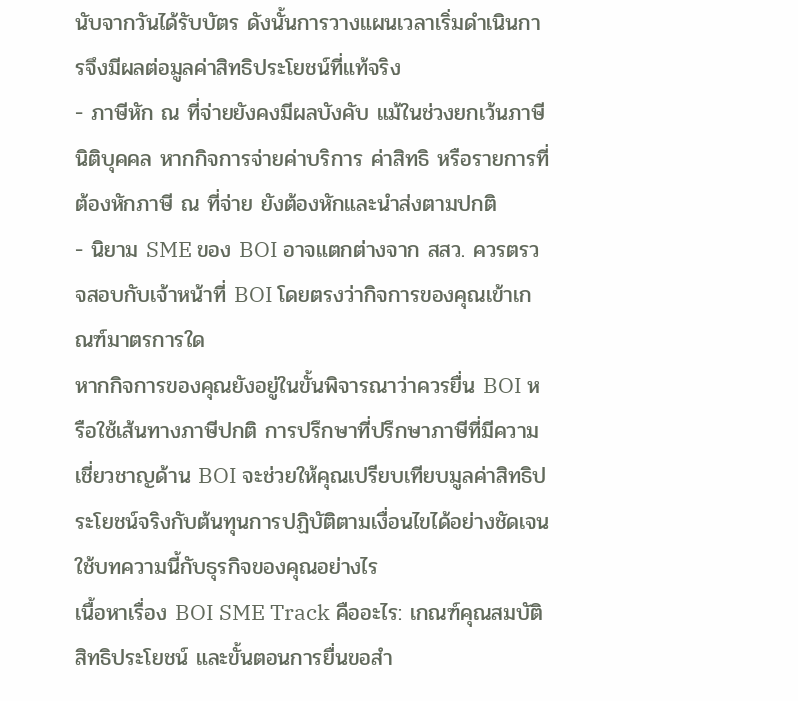นับจากวันได้รับบัตร ดังนั้นการวางแผนเวลาเริ่มดำเนินการจึงมีผลต่อมูลค่าสิทธิประโยชน์ที่แท้จริง
- ภาษีหัก ณ ที่จ่ายยังคงมีผลบังคับ แม้ในช่วงยกเว้นภาษีนิติบุคคล หากกิจการจ่ายค่าบริการ ค่าสิทธิ หรือรายการที่ต้องหักภาษี ณ ที่จ่าย ยังต้องหักและนำส่งตามปกติ
- นิยาม SME ของ BOI อาจแตกต่างจาก สสว. ควรตรวจสอบกับเจ้าหน้าที่ BOI โดยตรงว่ากิจการของคุณเข้าเกณฑ์มาตรการใด
หากกิจการของคุณยังอยู่ในขั้นพิจารณาว่าควรยื่น BOI หรือใช้เส้นทางภาษีปกติ การปรึกษาที่ปรึกษาภาษีที่มีความเชี่ยวชาญด้าน BOI จะช่วยให้คุณเปรียบเทียบมูลค่าสิทธิประโยชน์จริงกับต้นทุนการปฏิบัติตามเงื่อนไขได้อย่างชัดเจน
ใช้บทความนี้กับธุรกิจของคุณอย่างไร
เนื้อหาเรื่อง BOI SME Track คืออะไร: เกณฑ์คุณสมบัติ สิทธิประโยชน์ และขั้นตอนการยื่นขอสำ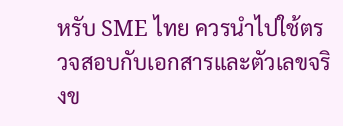หรับ SME ไทย ควรนำไปใช้ตรวจสอบกับเอกสารและตัวเลขจริงข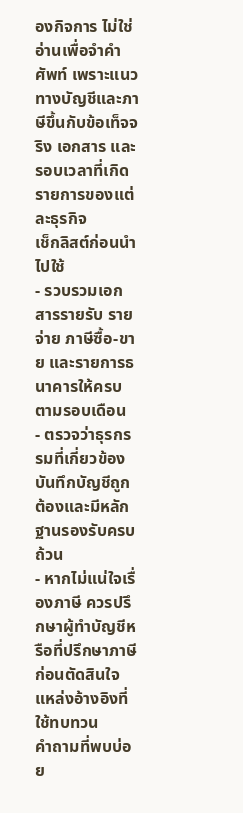องกิจการ ไม่ใช่อ่านเพื่อจำคำศัพท์ เพราะแนวทางบัญชีและภาษีขึ้นกับข้อเท็จจริง เอกสาร และรอบเวลาที่เกิดรายการของแต่ละธุรกิจ
เช็กลิสต์ก่อนนำไปใช้
- รวบรวมเอกสารรายรับ รายจ่าย ภาษีซื้อ-ขาย และรายการธนาคารให้ครบตามรอบเดือน
- ตรวจว่าธุรกรรมที่เกี่ยวข้องบันทึกบัญชีถูกต้องและมีหลักฐานรองรับครบถ้วน
- หากไม่แน่ใจเรื่องภาษี ควรปรึกษาผู้ทำบัญชีหรือที่ปรึกษาภาษีก่อนตัดสินใจ
แหล่งอ้างอิงที่ใช้ทบทวน
คำถามที่พบบ่อย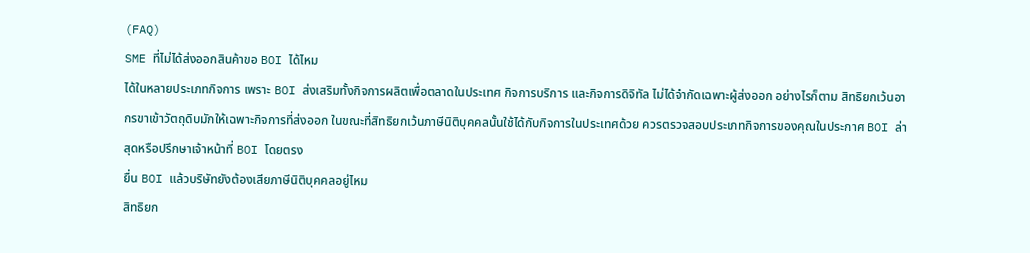(FAQ)
SME ที่ไม่ได้ส่งออกสินค้าขอ BOI ได้ไหม
ได้ในหลายประเภทกิจการ เพราะ BOI ส่งเสริมทั้งกิจการผลิตเพื่อตลาดในประเทศ กิจการบริการ และกิจการดิจิทัล ไม่ได้จำกัดเฉพาะผู้ส่งออก อย่างไรก็ตาม สิทธิยกเว้นอากรขาเข้าวัตถุดิบมักให้เฉพาะกิจการที่ส่งออก ในขณะที่สิทธิยกเว้นภาษีนิติบุคคลนั้นใช้ได้กับกิจการในประเทศด้วย ควรตรวจสอบประเภทกิจการของคุณในประกาศ BOI ล่าสุดหรือปรึกษาเจ้าหน้าที่ BOI โดยตรง
ยื่น BOI แล้วบริษัทยังต้องเสียภาษีนิติบุคคลอยู่ไหม
สิทธิยก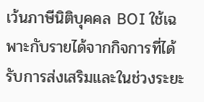เว้นภาษีนิติบุคคล BOI ใช้เฉพาะกับรายได้จากกิจการที่ได้รับการส่งเสริมและในช่วงระยะ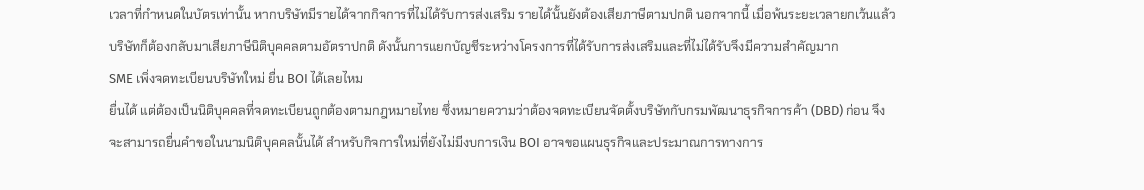เวลาที่กำหนดในบัตรเท่านั้น หากบริษัทมีรายได้จากกิจการที่ไม่ได้รับการส่งเสริม รายได้นั้นยังต้องเสียภาษีตามปกติ นอกจากนี้ เมื่อพ้นระยะเวลายกเว้นแล้ว บริษัทก็ต้องกลับมาเสียภาษีนิติบุคคลตามอัตราปกติ ดังนั้นการแยกบัญชีระหว่างโครงการที่ได้รับการส่งเสริมและที่ไม่ได้รับจึงมีความสำคัญมาก
SME เพิ่งจดทะเบียนบริษัทใหม่ ยื่น BOI ได้เลยไหม
ยื่นได้ แต่ต้องเป็นนิติบุคคลที่จดทะเบียนถูกต้องตามกฎหมายไทย ซึ่งหมายความว่าต้องจดทะเบียนจัดตั้งบริษัทกับกรมพัฒนาธุรกิจการค้า (DBD) ก่อน จึงจะสามารถยื่นคำขอในนามนิติบุคคลนั้นได้ สำหรับกิจการใหม่ที่ยังไม่มีงบการเงิน BOI อาจขอแผนธุรกิจและประมาณการทางการ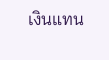เงินแทน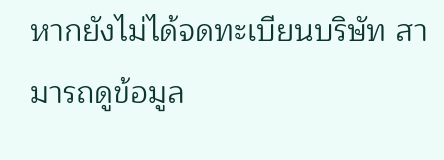หากยังไม่ได้จดทะเบียนบริษัท สามารถดูข้อมูล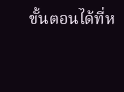ขั้นตอนได้ที่ห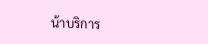น้าบริการ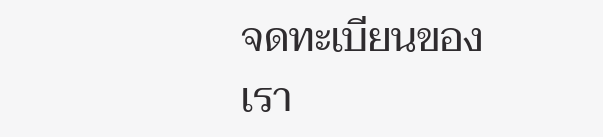จดทะเบียนของเรา